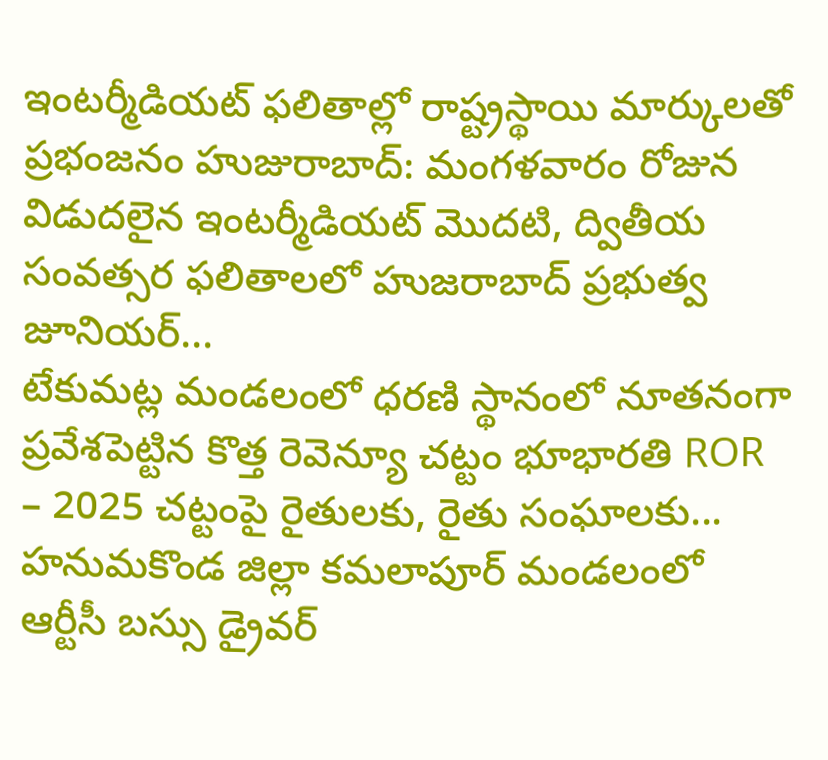ఇంటర్మీడియట్ ఫలితాల్లో రాష్ట్రస్థాయి మార్కులతో ప్రభంజనం హుజురాబాద్: మంగళవారం రోజున విడుదలైన ఇంటర్మీడియట్ మొదటి, ద్వితీయ సంవత్సర ఫలితాలలో హుజరాబాద్ ప్రభుత్వ జూనియర్...
టేకుమట్ల మండలంలో ధరణి స్థానంలో నూతనంగా ప్రవేశపెట్టిన కొత్త రెవెన్యూ చట్టం భూభారతి ROR – 2025 చట్టంపై రైతులకు, రైతు సంఘాలకు...
హనుమకొండ జిల్లా కమలాపూర్ మండలంలో ఆర్టీసీ బస్సు డ్రైవర్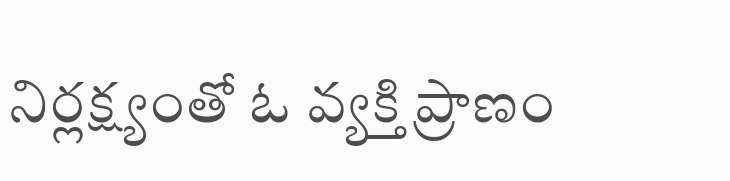నిర్లక్ష్యంతో ఓ వ్యక్తి ప్రాణం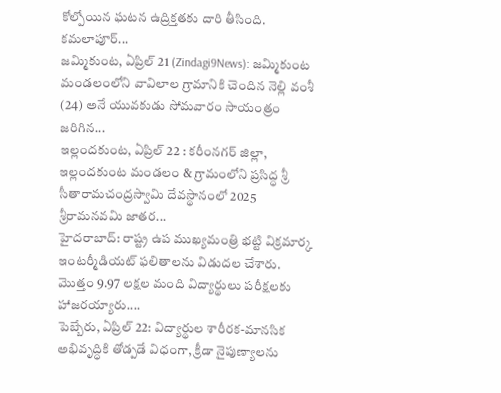కోల్పోయిన ఘటన ఉద్రిక్తతకు దారి తీసింది. కమలాపూర్...
జమ్మికుంట, ఏప్రిల్ 21 (Zindagi9News): జమ్మికుంట మండలంలోని వావిలాల గ్రామానికి చెందిన నెల్లి వంశీ (24) అనే యువకుడు సోమవారం సాయంత్రం జరిగిన...
ఇల్లందకుంట, ఏప్రిల్ 22 : కరీంనగర్ జిల్లా, ఇల్లందకుంట మండలం & గ్రామంలోని ప్రసిద్ధ శ్రీ సీతారామచంద్రస్వామి దేవస్థానంలో 2025 శ్రీరామనవమి జాతర...
హైదరాబాద్: రాష్ట్ర ఉప ముఖ్యమంత్రి భట్టి విక్రమార్క ఇంటర్మీడియట్ ఫలితాలను విడుదల చేశారు. మొత్తం 9.97 లక్షల మంది విద్యార్థులు పరీక్షలకు హాజరయ్యారు....
పెబ్బేరు, ఏప్రిల్ 22: విద్యార్థుల శారీరక-మానసిక అభివృద్ధికి తోడ్పడే విధంగా, క్రీడా నైపుణ్యాలను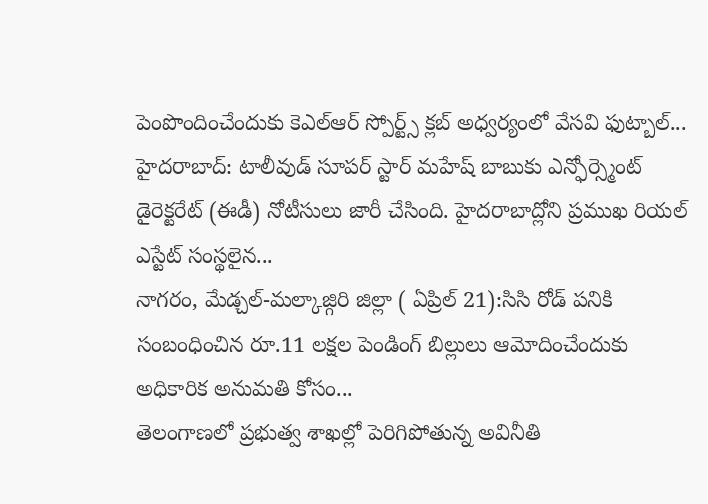పెంపొందించేందుకు కెఎల్ఆర్ స్పోర్ట్స్ క్లబ్ అధ్వర్యంలో వేసవి ఫుట్బాల్...
హైదరాబాద్: టాలీవుడ్ సూపర్ స్టార్ మహేష్ బాబుకు ఎన్ఫోర్స్మెంట్ డైరెక్టరేట్ (ఈడీ) నోటీసులు జారీ చేసింది. హైదరాబాద్లోని ప్రముఖ రియల్ ఎస్టేట్ సంస్థలైన...
నాగరం, మేడ్చల్-మల్కాజ్గిరి జిల్లా ( ఏప్రిల్ 21):సిసి రోడ్ పనికి సంబంధించిన రూ.11 లక్షల పెండింగ్ బిల్లులు ఆమోదించేందుకు అధికారిక అనుమతి కోసం...
తెలంగాణలో ప్రభుత్వ శాఖల్లో పెరిగిపోతున్న అవినీతి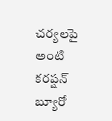చర్యలపై అంటి కరప్షన్ బ్యూరో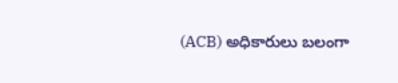(ACB) అధికారులు బలంగా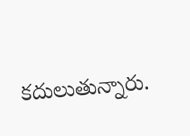కదులుతున్నారు.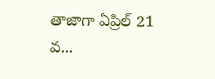తాజాగా ఏప్రిల్ 21 వ...